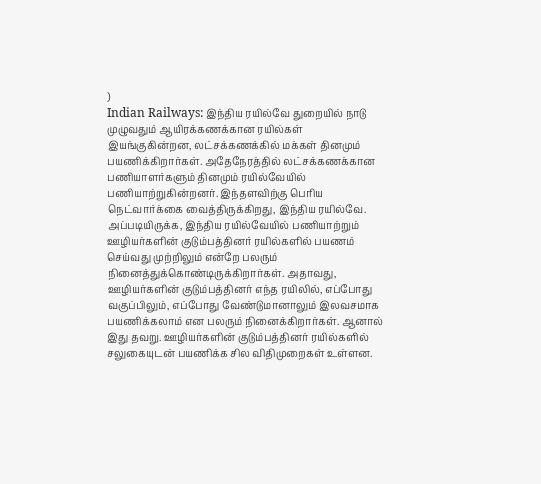)
Indian Railways: இந்திய ரயில்வே துறையில் நாடு முழுவதும் ஆயிரக்கணக்கான ரயில்கள் இயங்குகின்றன, லட்சக்கணக்கில் மக்கள் தினமும் பயணிக்கிறார்கள். அதேநேரத்தில் லட்சக்கணக்கான பணியாளர்களும் தினமும் ரயில்வேயில் பணியாற்றுகின்றனர். இந்தளவிற்கு பெரிய நெட்வார்க்கை வைத்திருக்கிறது, இந்திய ரயில்வே.
அப்படியிருக்க, இந்திய ரயில்வேயில் பணியாற்றும் ஊழியர்களின் குடும்பத்தினர் ரயில்களில் பயணம் செய்வது முற்றிலும் என்றே பலரும் நினைத்துக்கொண்டிருக்கிறார்கள். அதாவது, ஊழியர்களின் குடும்பத்தினர் எந்த ரயிலில், எப்போது வகுப்பிலும், எப்போது வேண்டுமானாலும் இலவசமாக பயணிக்கலாம் என பலரும் நினைக்கிறார்கள். ஆனால் இது தவறு. ஊழியர்களின் குடும்பத்தினர் ரயில்களில் சலுகையுடன் பயணிக்க சில விதிமுறைகள் உள்ளன.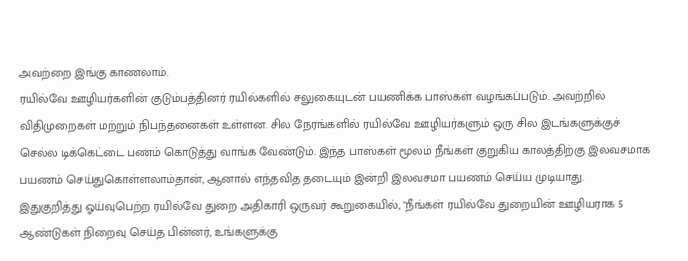அவற்றை இங்கு காணலாம்.
ரயில்வே ஊழியர்களின் குடும்பத்தினர் ரயில்களில் சலுகையுடன் பயணிக்க பாஸ்கள் வழங்கப்படும். அவற்றில் விதிமுறைகள் மற்றும் நிபந்தனைகள் உள்ளன. சில நேரங்களில் ரயில்வே ஊழியர்களும் ஒரு சில இடங்களுக்குச் செல்ல டிக்கெட்டை பணம் கொடுத்து வாங்க வேண்டும். இந்த பாஸ்கள் மூலம் நீங்கள் குறுகிய காலத்திற்கு இலவசமாக பயணம் செய்துகொள்ளலாம்தான், ஆனால் எந்தவித தடையும் இன்றி இலவசமா பயணம் செய்ய முடியாது.
இதுகுறித்து ஓய்வுபெற்ற ரயில்வே துறை அதிகாரி ஒருவர் கூறுகையில், "நீங்கள் ரயில்வே துறையின் ஊழியராக 5 ஆண்டுகள் நிறைவு செய்த பின்னர், உங்களுக்கு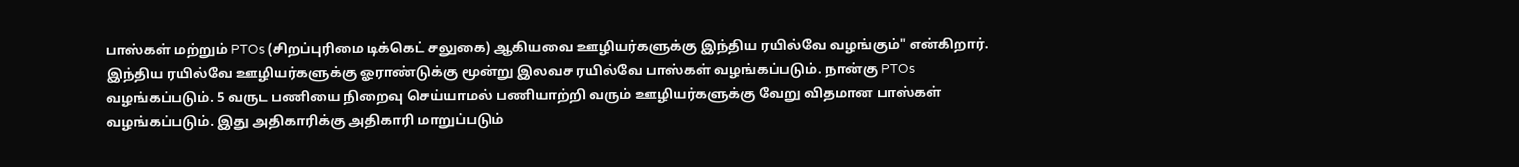பாஸ்கள் மற்றும் PTOs (சிறப்புரிமை டிக்கெட் சலுகை) ஆகியவை ஊழியர்களுக்கு இந்திய ரயில்வே வழங்கும்" என்கிறார். இந்திய ரயில்வே ஊழியர்களுக்கு ஓராண்டுக்கு மூன்று இலவச ரயில்வே பாஸ்கள் வழங்கப்படும். நான்கு PTOs வழங்கப்படும். 5 வருட பணியை நிறைவு செய்யாமல் பணியாற்றி வரும் ஊழியர்களுக்கு வேறு விதமான பாஸ்கள் வழங்கப்படும். இது அதிகாரிக்கு அதிகாரி மாறுப்படும்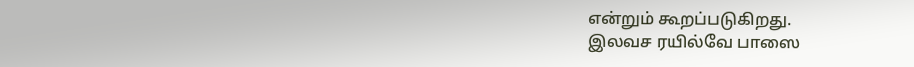என்றும் கூறப்படுகிறது.
இலவச ரயில்வே பாஸை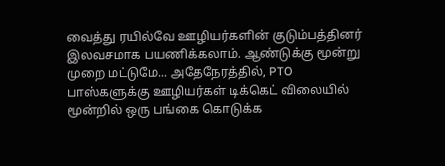வைத்து ரயில்வே ஊழியர்களின் குடும்பத்தினர் இலவசமாக பயணிக்கலாம். ஆண்டுக்கு மூன்று முறை மட்டுமே... அதேநேரத்தில், PTO பாஸ்களுக்கு ஊழியர்கள் டிக்கெட் விலையில் மூன்றில் ஒரு பங்கை கொடுக்க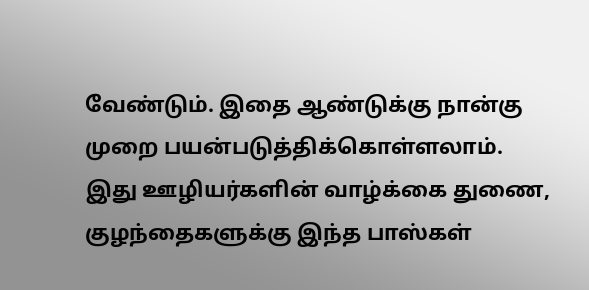வேண்டும். இதை ஆண்டுக்கு நான்கு முறை பயன்படுத்திக்கொள்ளலாம். இது ஊழியர்களின் வாழ்க்கை துணை, குழந்தைகளுக்கு இந்த பாஸ்கள்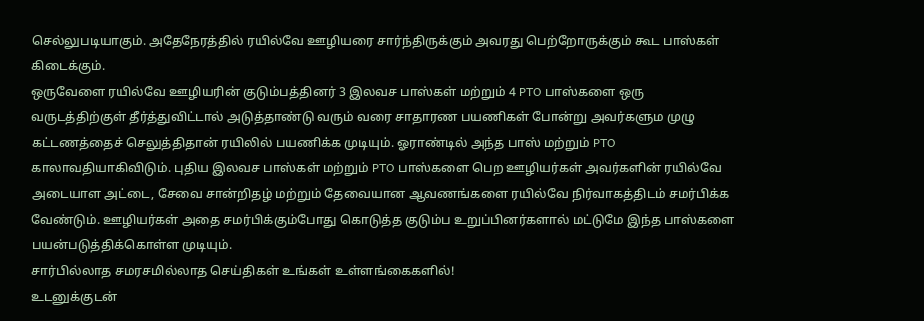செல்லுபடியாகும். அதேநேரத்தில் ரயில்வே ஊழியரை சார்ந்திருக்கும் அவரது பெற்றோருக்கும் கூட பாஸ்கள் கிடைக்கும்.
ஒருவேளை ரயில்வே ஊழியரின் குடும்பத்தினர் 3 இலவச பாஸ்கள் மற்றும் 4 PTO பாஸ்களை ஒரு வருடத்திற்குள் தீர்த்துவிட்டால் அடுத்தாண்டு வரும் வரை சாதாரண பயணிகள் போன்று அவர்களும முழு கட்டணத்தைச் செலுத்திதான் ரயிலில் பயணிக்க முடியும். ஓராண்டில் அந்த பாஸ் மற்றும் PTO காலாவதியாகிவிடும். புதிய இலவச பாஸ்கள் மற்றும் PTO பாஸ்களை பெற ஊழியர்கள் அவர்களின் ரயில்வே அடையாள அட்டை, சேவை சான்றிதழ் மற்றும் தேவையான ஆவணங்களை ரயில்வே நிர்வாகத்திடம் சமர்பிக்க வேண்டும். ஊழியர்கள் அதை சமர்பிக்கும்போது கொடுத்த குடும்ப உறுப்பினர்களால் மட்டுமே இந்த பாஸ்களை பயன்படுத்திக்கொள்ள முடியும்.
சார்பில்லாத சமரசமில்லாத செய்திகள் உங்கள் உள்ளங்கைகளில்!
உடனுக்குடன்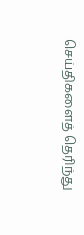செய்திகளைத் தெரிந்து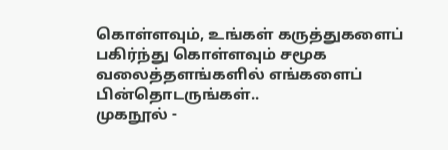கொள்ளவும், உங்கள் கருத்துகளைப் பகிர்ந்து கொள்ளவும் சமூக வலைத்தளங்களில் எங்களைப் பின்தொடருங்கள்..
முகநூல் -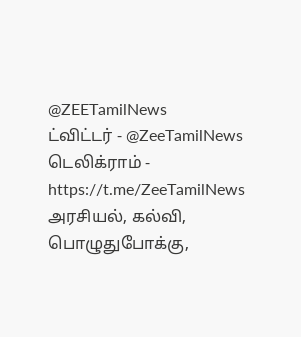@ZEETamilNews
ட்விட்டர் - @ZeeTamilNews
டெலிக்ராம் - https://t.me/ZeeTamilNews
அரசியல், கல்வி, பொழுதுபோக்கு,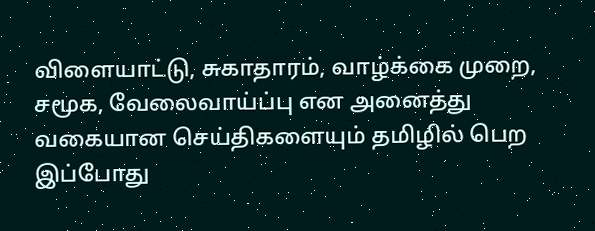விளையாட்டு, சுகாதாரம், வாழ்க்கை முறை, சமூக, வேலைவாய்ப்பு என அனைத்து வகையான செய்திகளையும் தமிழில் பெற இப்போது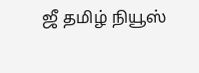ஜீ தமிழ் நியூஸ்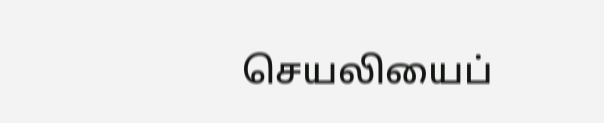செயலியைப்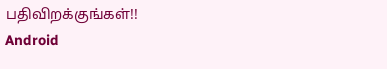பதிவிறக்குங்கள்!!
Android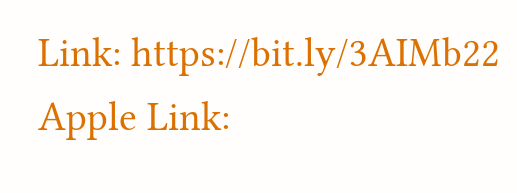Link: https://bit.ly/3AIMb22
Apple Link: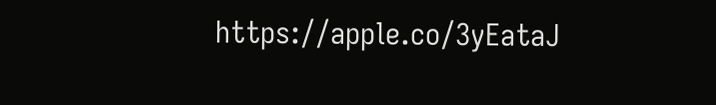https://apple.co/3yEataJ